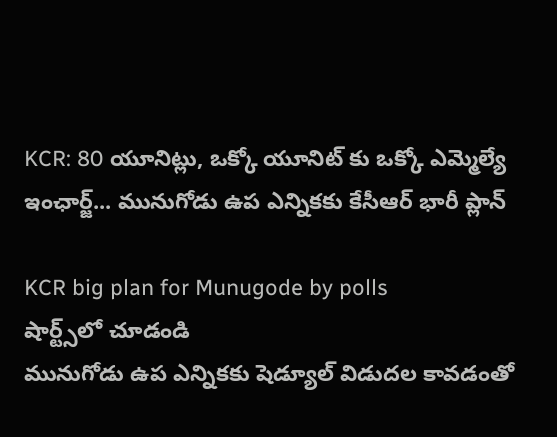KCR: 80 యూనిట్లు, ఒక్కో యూనిట్ కు ఒక్కో ఎమ్మెల్యే ఇంఛార్జ్... మునుగోడు ఉప ఎన్నికకు కేసీఆర్ భారీ ప్లాన్

KCR big plan for Munugode by polls
షార్ట్స్‌లో చూడండి
మునుగోడు ఉప ఎన్నికకు షెడ్యూల్ విడుదల కావడంతో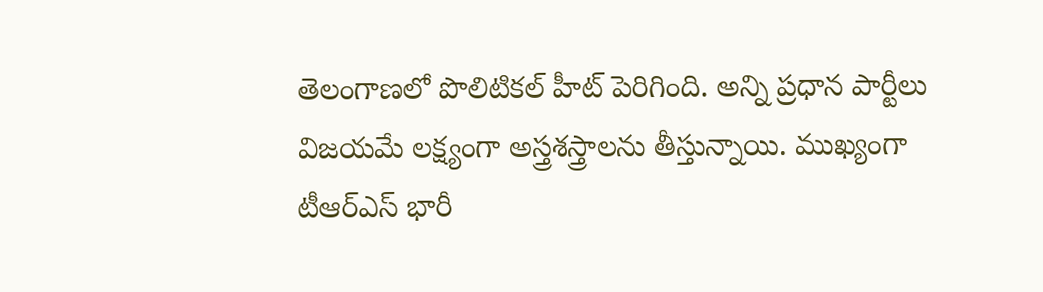తెలంగాణలో పొలిటికల్ హీట్ పెరిగింది. అన్ని ప్రధాన పార్టీలు విజయమే లక్ష్యంగా అస్త్రశస్త్రాలను తీస్తున్నాయి. ముఖ్యంగా టీఆర్ఎస్ భారీ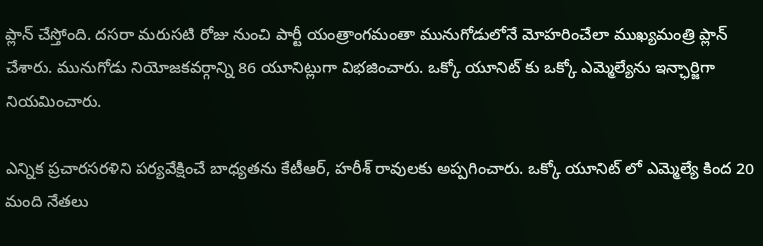ప్లాన్ చేస్తోంది. దసరా మరుసటి రోజు నుంచి పార్టీ యంత్రాంగమంతా మునుగోడులోనే మోహరించేలా ముఖ్యమంత్రి ప్లాన్ చేశారు. మునుగోడు నియోజకవర్గాన్ని 86 యూనిట్లుగా విభజించారు. ఒక్కో యూనిట్ కు ఒక్కో ఎమ్మెల్యేను ఇన్ఛార్జిగా నియమించారు.

ఎన్నిక ప్రచారసరళిని పర్యవేక్షించే బాధ్యతను కేటీఆర్, హరీశ్ రావులకు అప్పగించారు. ఒక్కో యూనిట్ లో ఎమ్మెల్యే కింద 20 మంది నేతలు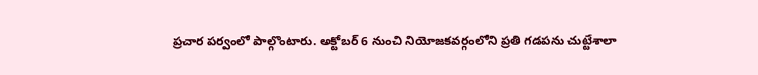ప్రచార పర్వంలో పాల్గొంటారు. అక్టోబర్ 6 నుంచి నియోజకవర్గంలోని ప్రతి గడపను చుట్టేశాలా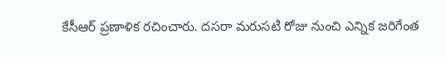కేసీఆర్ ప్రణాళిక రచించారు. దసరా మరుసటి రోజు నుంచి ఎన్నిక జరిగేంత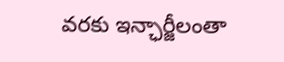వరకు ఇన్ఛార్జీలంతా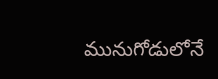మునుగోడులోనే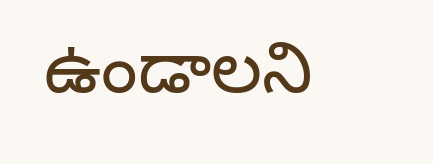ఉండాలని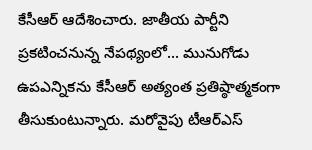కేసీఆర్ ఆదేశించారు. జాతీయ పార్టీని ప్రకటించనున్న నేపథ్యంలో... మునుగోడు ఉపఎన్నికను కేసీఆర్ అత్యంత ప్రతిష్ఠాత్మకంగా తీసుకుంటున్నారు. మరోవైపు టీఆర్ఎస్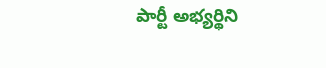పార్టీ అభ్యర్థిని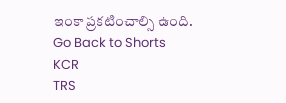ఇంకా ప్రకటించాల్సి ఉంది.
Go Back to Shorts
KCR
TRS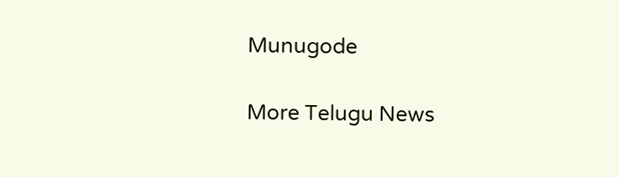Munugode

More Telugu News